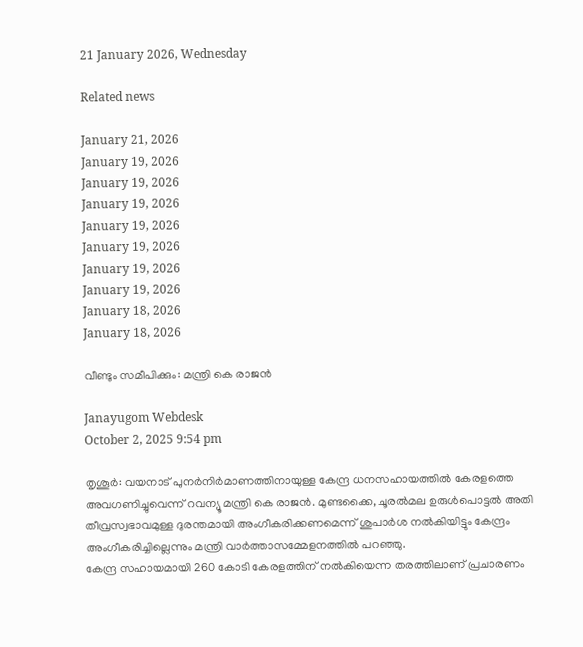21 January 2026, Wednesday

Related news

January 21, 2026
January 19, 2026
January 19, 2026
January 19, 2026
January 19, 2026
January 19, 2026
January 19, 2026
January 19, 2026
January 18, 2026
January 18, 2026

വീണ്ടും സമീപിക്കും: മന്ത്രി കെ രാജൻ

Janayugom Webdesk
October 2, 2025 9:54 pm

തൃശൂർ: വയനാട് പുനർനിർമാണത്തിനായുള്ള കേന്ദ്ര ധനസഹായത്തിൽ കേരളത്തെ അവഗണിച്ചുവെന്ന് റവന്യൂ മന്ത്രി കെ രാജൻ. മുണ്ടക്കൈ, ചൂരൽമല ഉരുൾപൊട്ടൽ അതി തീവ്രസ്വഭാവമുള്ള ദുരന്തമായി അംഗീകരിക്കണമെന്ന് ശുപാർശ നല്‍കിയിട്ടും കേന്ദ്രം അംഗീകരിച്ചില്ലെന്നും മന്ത്രി വാർത്താസമ്മേളനത്തിൽ പറഞ്ഞു.
കേന്ദ്ര സഹായമായി 260 കോടി കേരളത്തിന് നൽകിയെന്ന തരത്തിലാണ് പ്രചാരണം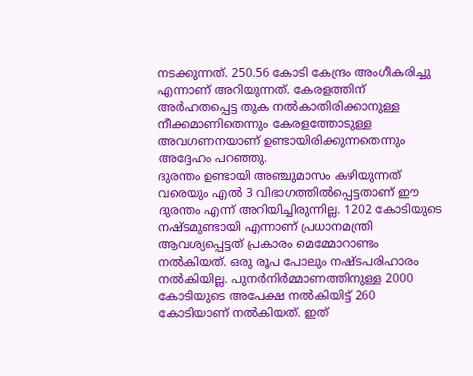നടക്കുന്നത്. 250.56 കോടി കേന്ദ്രം അംഗീകരിച്ചു എന്നാണ് അറിയുന്നത്. കേരളത്തിന് അർഹതപ്പെട്ട തുക നൽകാതിരിക്കാനുള്ള നീക്കമാണിതെന്നും കേരളത്തോടുള്ള അവഗണനയാണ് ഉണ്ടായിരിക്കുന്നതെന്നും അദ്ദേഹം പറഞ്ഞു.
ദുരന്തം ഉണ്ടായി അഞ്ചുമാസം കഴിയുന്നത് വരെയും എൽ 3 വിഭാഗത്തിൽപ്പെട്ടതാണ് ഈ ദുരന്തം എന്ന് അറിയിച്ചിരുന്നില്ല. 1202 കോടിയുടെ നഷ്ടമുണ്ടായി എന്നാണ് പ്രധാനമന്ത്രി ആവശ്യപ്പെട്ടത് പ്രകാരം മെമ്മോറാണ്ടം നൽകിയത്. ഒരു രൂപ പോലും നഷ്ടപരിഹാരം നൽകിയില്ല. പുനർനിർമ്മാണത്തിനുള്ള 2000 കോടിയുടെ അപേക്ഷ നൽകിയിട്ട് 260 കോടിയാണ് നൽകിയത്. ഇത്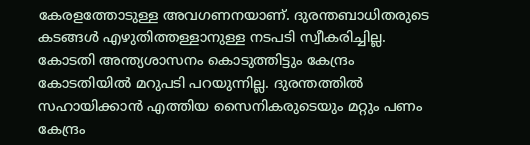കേരളത്തോടുള്ള അവഗണനയാണ്. ദുരന്തബാധിതരുടെ കടങ്ങൾ എഴുതിത്തള്ളാനുള്ള നടപടി സ്വീകരിച്ചില്ല. കോടതി അന്ത്യശാസനം കൊടുത്തിട്ടും കേന്ദ്രം കോടതിയിൽ മറുപടി പറയുന്നില്ല. ദുരന്തത്തിൽ സഹായിക്കാൻ എത്തിയ സൈനികരുടെയും മറ്റും പണം കേന്ദ്രം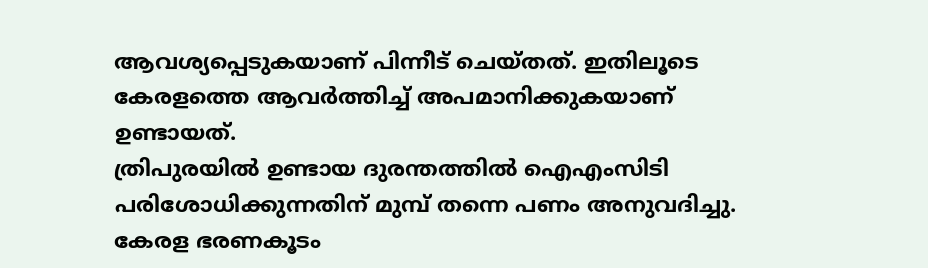ആവശ്യപ്പെടുകയാണ് പിന്നീട് ചെയ്തത്. ഇതിലൂടെ കേരളത്തെ ആവർത്തിച്ച് അപമാനിക്കുകയാണ് ഉണ്ടായത്.
ത്രിപുരയിൽ ഉണ്ടായ ദുരന്തത്തിൽ ഐഎംസിടി പരിശോധിക്കുന്നതിന് മുമ്പ് തന്നെ പണം അനുവദിച്ചു. കേരള ഭരണകൂടം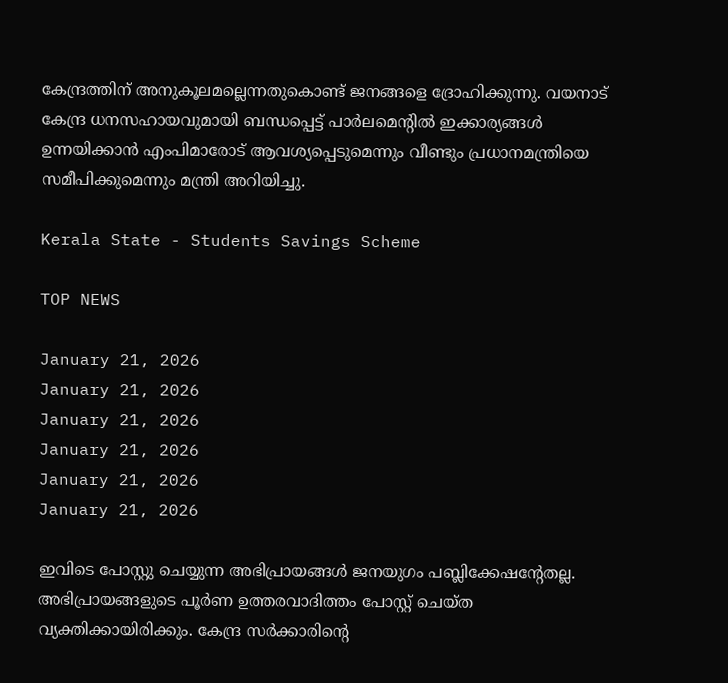കേന്ദ്രത്തിന് അനുകൂലമല്ലെന്നതുകൊണ്ട് ജനങ്ങളെ ദ്രോഹിക്കുന്നു. വയനാട് കേന്ദ്ര ധനസഹായവുമായി ബന്ധപ്പെട്ട് പാർലമെന്റിൽ ഇക്കാര്യങ്ങൾ ഉന്നയിക്കാൻ എംപിമാരോട് ആവശ്യപ്പെടുമെന്നും വീണ്ടും പ്രധാനമന്ത്രിയെ സമീപിക്കുമെന്നും മന്ത്രി അറിയിച്ചു.

Kerala State - Students Savings Scheme

TOP NEWS

January 21, 2026
January 21, 2026
January 21, 2026
January 21, 2026
January 21, 2026
January 21, 2026

ഇവിടെ പോസ്റ്റു ചെയ്യുന്ന അഭിപ്രായങ്ങള്‍ ജനയുഗം പബ്ലിക്കേഷന്റേതല്ല. അഭിപ്രായങ്ങളുടെ പൂര്‍ണ ഉത്തരവാദിത്തം പോസ്റ്റ് ചെയ്ത വ്യക്തിക്കായിരിക്കും. കേന്ദ്ര സര്‍ക്കാരിന്റെ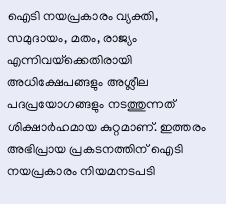ഐടി നയപ്രകാരം വ്യക്തി, സമുദായം, മതം, രാജ്യം എന്നിവയ്‌ക്കെതിരായി അധിക്ഷേപങ്ങളും അശ്ലീല പദപ്രയോഗങ്ങളും നടത്തുന്നത് ശിക്ഷാര്‍ഹമായ കുറ്റമാണ്. ഇത്തരം അഭിപ്രായ പ്രകടനത്തിന് ഐടി നയപ്രകാരം നിയമനടപടി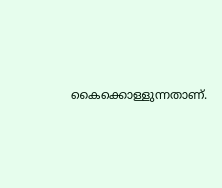കൈക്കൊള്ളുന്നതാണ്.